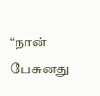“நான் பேசுனது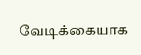வேடிக்கையாக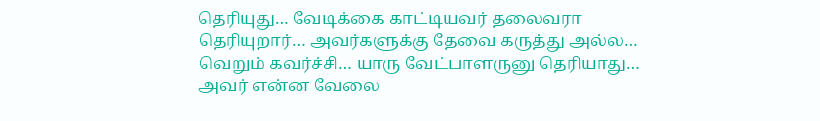தெரியுது… வேடிக்கை காட்டியவர் தலைவரா தெரியுறார்… அவர்களுக்கு தேவை கருத்து அல்ல… வெறும் கவர்ச்சி… யாரு வேட்பாளருனு தெரியாது… அவர் என்ன வேலை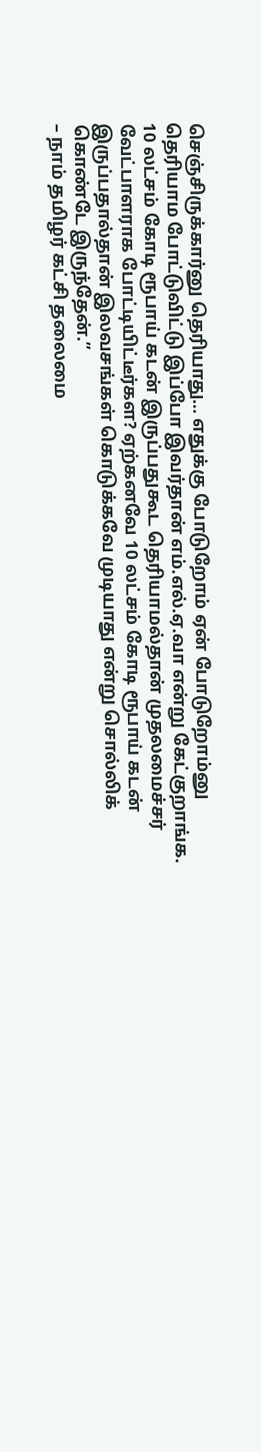செஞ்சிருக்கார்னு தெரியாது… எதுக்கு போடுறோம் ஏன் போடுறோம்னு தெரியாம போட்டுவிட்டு இப்போ இவர்தான் எம்.எல்.ஏ.வா என்று கேட்குறாங்க.
10 லட்சம் கோடி ரூபாய் கடன் இருப்பதுகூட தெரியாமல்தான் முதலமைச்சர் வேட்பாளராக போட்டியிட்டீர்கள? ஏற்கனவே 10 லட்சம் கோடி ரூபாய் கடன் இருப்பதால்தான் இலவசங்கள் கொடுக்கவே முடியாது என்று சொல்லிக் கொண்டே இருந்தேன்.”
– நாம் தமிழர் கட்சி தலைமை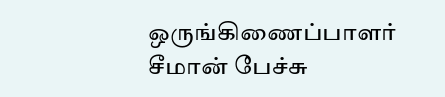ஒருங்கிணைப்பாளர் சீமான் பேச்சு